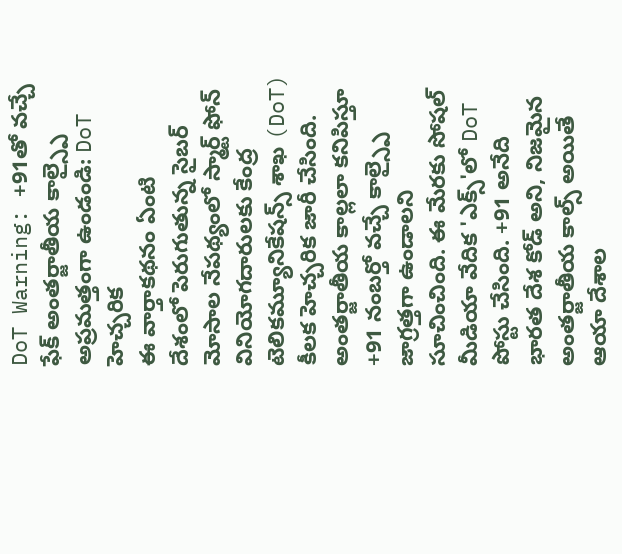DoT Warning: +91తో వచ్చే ఫేక్ అంతర్జాతీయ కాల్స్పై అప్రమత్తంగా ఉండండి: DoT హెచ్చరిక
ఈ వార్తాకథనం ఏంటి
దేశంలో పెరుగుతున్న సైబర్ మోసాల నేపథ్యంలో స్మార్ట్ ఫోన్ వినియోగదారులకు కేంద్ర టెలికమ్యూనికేషన్స్ శాఖ (DoT) కీలక హెచ్చరిక జారీ చేసింది. అంతర్జాతీయ కాల్లలా కనిపిస్తూ +91 నంబర్తో వచ్చే కాల్స్పై జాగ్రత్తగా ఉండాలని సూచించింది. ఈ మేరకు సోషల్ మీడియా వేదిక 'ఎక్స్'లో DoT పోస్టు చేసింది. +91 అనేది భారత దేశ కోడ్ అని, నిజమైన అంతర్జాతీయ కాల్స్ అయితే ఆయా దేశాల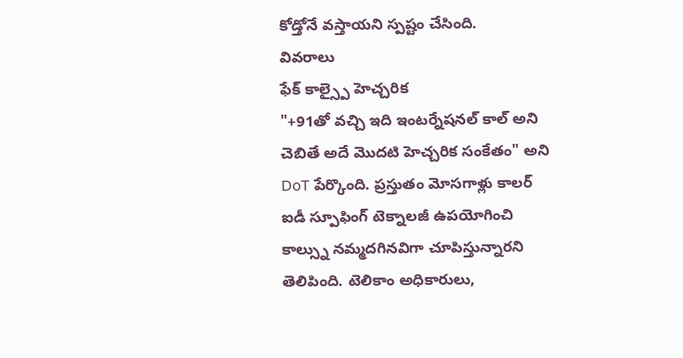కోడ్తోనే వస్తాయని స్పష్టం చేసింది.
వివరాలు
ఫేక్ కాల్స్పై హెచ్చరిక
"+91తో వచ్చి ఇది ఇంటర్నేషనల్ కాల్ అని చెబితే అదే మొదటి హెచ్చరిక సంకేతం" అని DoT పేర్కొంది. ప్రస్తుతం మోసగాళ్లు కాలర్ ఐడీ స్పూఫింగ్ టెక్నాలజీ ఉపయోగించి కాల్స్ను నమ్మదగినవిగా చూపిస్తున్నారని తెలిపింది. టెలికాం అధికారులు,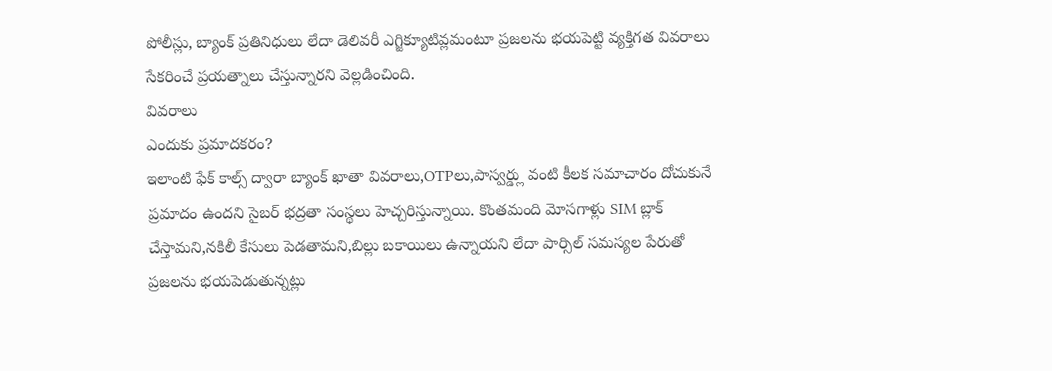పోలీస్లు, బ్యాంక్ ప్రతినిధులు లేదా డెలివరీ ఎగ్జిక్యూటివ్లమంటూ ప్రజలను భయపెట్టి వ్యక్తిగత వివరాలు సేకరించే ప్రయత్నాలు చేస్తున్నారని వెల్లడించింది.
వివరాలు
ఎందుకు ప్రమాదకరం?
ఇలాంటి ఫేక్ కాల్స్ ద్వారా బ్యాంక్ ఖాతా వివరాలు,OTPలు,పాస్వర్డ్లు వంటి కీలక సమాచారం దోచుకునే ప్రమాదం ఉందని సైబర్ భద్రతా సంస్థలు హెచ్చరిస్తున్నాయి. కొంతమంది మోసగాళ్లు SIM బ్లాక్ చేస్తామని,నకిలీ కేసులు పెడతామని,బిల్లు బకాయిలు ఉన్నాయని లేదా పార్సిల్ సమస్యల పేరుతో ప్రజలను భయపెడుతున్నట్లు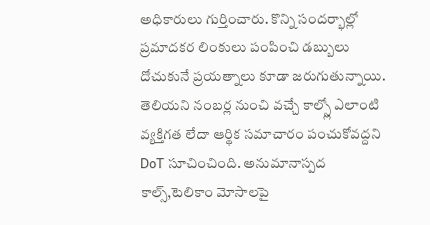అధికారులు గుర్తించారు. కొన్ని సందర్భాల్లో ప్రమాదకర లింకులు పంపించి డబ్బులు దోచుకునే ప్రయత్నాలు కూడా జరుగుతున్నాయి. తెలియని నంబర్ల నుంచి వచ్చే కాల్స్లో ఎలాంటి వ్యక్తిగత లేదా ఆర్థిక సమాచారం పంచుకోవద్దని DoT సూచించింది. అనుమానాస్పద కాల్స్,టెలికాం మోసాలపై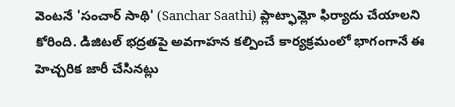వెంటనే 'సంచార్ సాథి' (Sanchar Saathi) ప్లాట్ఫామ్లో ఫిర్యాదు చేయాలని కోరింది. డిజిటల్ భద్రతపై అవగాహన కల్పించే కార్యక్రమంలో భాగంగానే ఈ హెచ్చరిక జారీ చేసినట్లు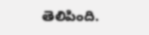తెలిపింది.